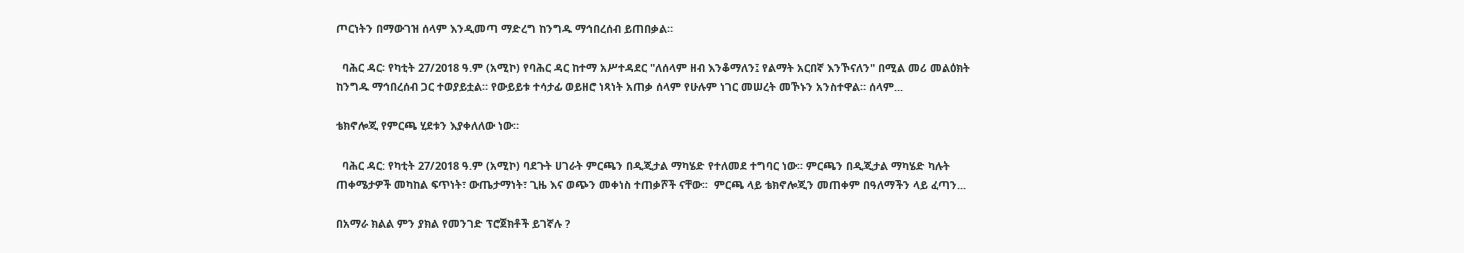ጦርነትን በማውገዝ ሰላም እንዲመጣ ማድረግ ከንግዱ ማኅበረሰብ ይጠበቃል።

  ባሕር ዳር፡ የካቲት 27/2018 ዓ.ም (አሚኮ) የባሕር ዳር ከተማ አሥተዳደር "ለሰላም ዘብ እንቆማለን፤ የልማት አርበኛ እንኾናለን" በሚል መሪ መልዕክት ከንግዱ ማኅበረሰብ ጋር ተወያይቷል። የውይይቱ ተሳታፊ ወይዘሮ ነጻነት አጠቃ ሰላም የሁሉም ነገር መሠረት መኾኑን አንስተዋል። ሰላም...

ቴክኖሎጂ የምርጫ ሂደቱን እያቀለለው ነው።

  ባሕር ዳር: የካቲት 27/2018 ዓ.ም (አሚኮ) ባደጉት ሀገራት ምርጫን በዲጂታል ማካሄድ የተለመደ ተግባር ነው፡፡ ምርጫን በዲጂታል ማካሄድ ካሉት ጠቀሜታዎች መካከል ፍጥነት፣ ውጤታማነት፣ ጊዜ እና ወጭን መቀነስ ተጠቃሾች ናቸው፡፡  ምርጫ ላይ ቴክኖሎጂን መጠቀም በዓለማችን ላይ ፈጣን...

በአማራ ክልል ምን ያክል የመንገድ ፕሮጀክቶች ይገኛሉ ?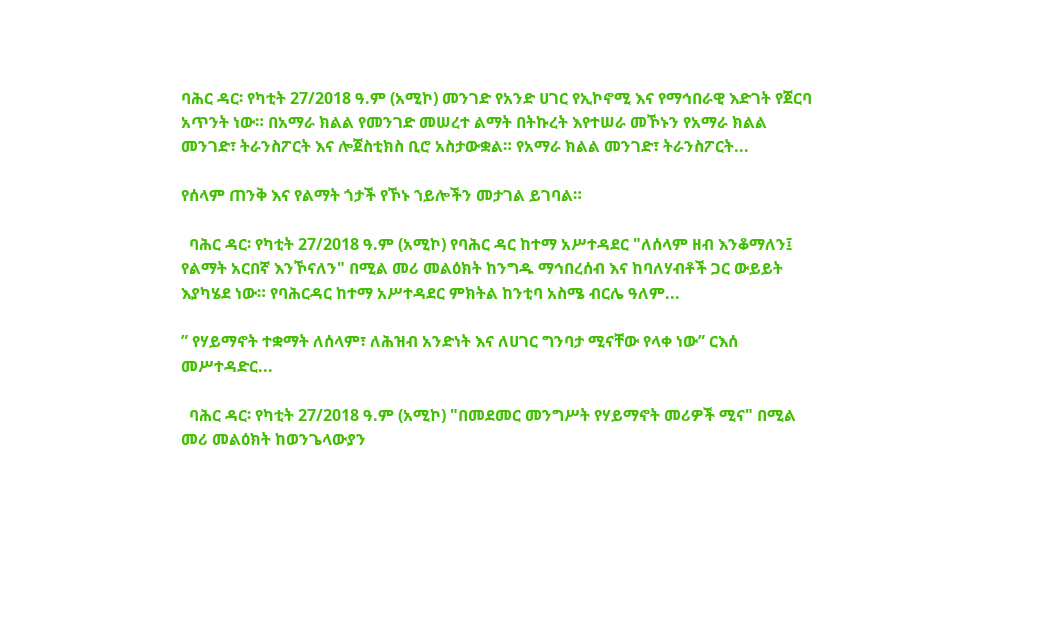ባሕር ዳር፡ የካቲት 27/2018 ዓ.ም (አሚኮ) መንገድ የአንድ ሀገር የኢኮኖሚ እና የማኅበራዊ እድገት የጀርባ አጥንት ነው። በአማራ ክልል የመንገድ መሠረተ ልማት በትኩረት እየተሠራ መኾኑን የአማራ ክልል መንገድ፣ ትራንስፖርት እና ሎጀስቲክስ ቢሮ አስታውቋል። የአማራ ክልል መንገድ፣ ትራንስፖርት...

የሰላም ጠንቅ እና የልማት ጎታች የኾኑ ኀይሎችን መታገል ይገባል።

  ባሕር ዳር፡ የካቲት 27/2018 ዓ.ም (አሚኮ) የባሕር ዳር ከተማ አሥተዳደር "ለሰላም ዘብ እንቆማለን፤ የልማት አርበኛ እንኾናለን" በሚል መሪ መልዕክት ከንግዱ ማኅበረሰብ እና ከባለሃብቶች ጋር ውይይት እያካሄደ ነው። የባሕርዳር ከተማ አሥተዳደር ምክትል ከንቲባ አስሜ ብርሌ ዓለም...

” የሃይማኖት ተቋማት ለሰላም፣ ለሕዝብ አንድነት እና ለሀገር ግንባታ ሚናቸው የላቀ ነው” ርእሰ መሥተዳድር...

  ባሕር ዳር፡ የካቲት 27/2018 ዓ.ም (አሚኮ) "በመደመር መንግሥት የሃይማኖት መሪዎች ሚና" በሚል መሪ መልዕክት ከወንጌላውያን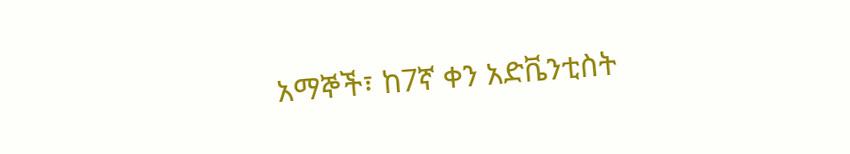አማኞች፣ ከ7ኛ ቀን አድቬንቲስት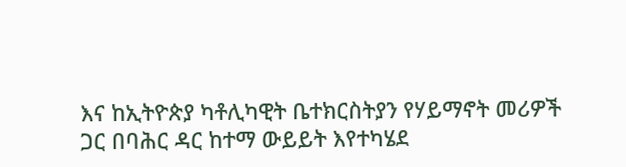እና ከኢትዮጵያ ካቶሊካዊት ቤተክርስትያን የሃይማኖት መሪዎች ጋር በባሕር ዳር ከተማ ውይይት እየተካሄደ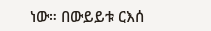ነው። በውይይቱ ርእሰ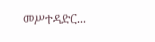መሥተዳድር...